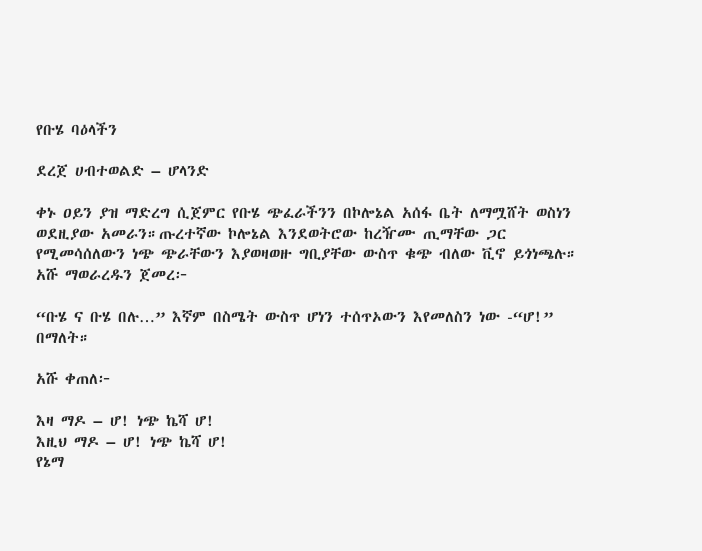የቡሄ ባዕላችን

ደረጀ ሀብተወልድ – ሆላንድ

ቀኑ ዐይን ያዝ ማድረግ ሲጀምር የቡሄ ጭፈራችንን በኮሎኔል አሰፋ ቤት ለማሟሸት ወስነን ወደዚያው አመራን።ጡረተኛው ኮሎኔል እንደወትሮው ከረዥሙ ጢማቸው ጋር የሚመሳሰለውን ነጭ ጭራቸውን እያወዛወዙ ግቢያቸው ውስጥ ቁጭ ብለው ቪኖ ይጎነጫሉ። አሹ ማወራረዱን ጀመረ፦

“ቡሄ ና ቡሄ በሉ…” እኛም በስሜት ውስጥ ሆነን ተሰጥኦውን እየመለስን ነው -“ሆ!” በማለት።

አሹ ቀጠለ፦

እዛ ማዶ – ሆ! ነጭ ኬሻ ሆ!
እዚህ ማዶ – ሆ! ነጭ ኬሻ ሆ!
የኔማ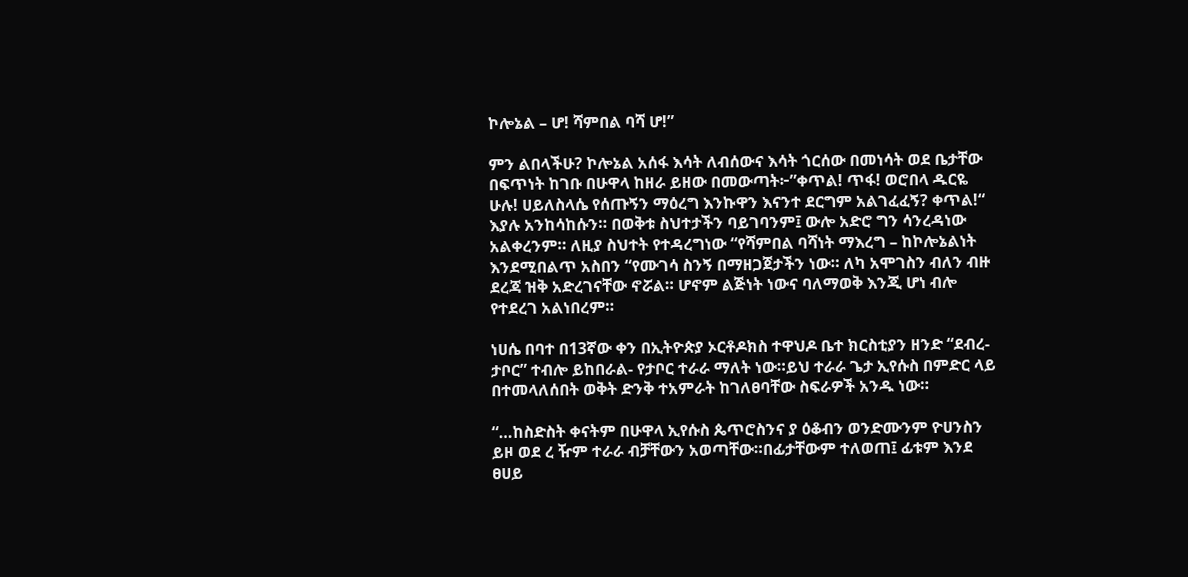ኮሎኔል – ሆ! ሻምበል ባሻ ሆ!”

ምን ልበላችሁ? ኮሎኔል አሰፋ እሳት ለብሰውና እሳት ጎርሰው በመነሳት ወደ ቤታቸው በፍጥነት ከገቡ በሁዋላ ከዘራ ይዘው በመውጣት፦”ቀጥል! ጥፋ! ወሮበላ ዱርዬ ሁሉ! ሀይለስላሴ የሰጡኝን ማዕረግ እንኩዋን እናንተ ደርግም አልገፈፈኝ? ቀጥል!“ እያሉ አንከሳከሱን። በወቅቱ ስህተታችን ባይገባንም፤ ውሎ አድሮ ግን ሳንረዳነው አልቀረንም። ለዚያ ስህተት የተዳረግነው “የሻምበል ባሻነት ማእረግ – ከኮሎኔልነት እንደሚበልጥ አስበን “የሙገሳ ስንኝ በማዘጋጀታችን ነው። ለካ አሞገስን ብለን ብዙ ደረጃ ዝቅ አድረገናቸው ኖሯል። ሆኖም ልጅነት ነውና ባለማወቅ እንጂ ሆነ ብሎ የተደረገ አልነበረም።

ነሀሴ በባተ በ13ኛው ቀን በኢትዮጵያ ኦርቶዶክስ ተዋህዶ ቤተ ክርስቲያን ዘንድ “ደብረ-ታቦር” ተብሎ ይከበራል- የታቦር ተራራ ማለት ነው።ይህ ተራራ ጌታ ኢየሱስ በምድር ላይ በተመላለሰበት ወቅት ድንቅ ተአምራት ከገለፀባቸው ስፍራዎች አንዱ ነው።

“…ከስድስት ቀናትም በሁዋላ ኢየሱስ ጴጥሮስንና ያ ዕቆብን ወንድሙንም ዮሀንስን ይዞ ወደ ረ ዥም ተራራ ብቻቸውን አወጣቸው።በፊታቸውም ተለወጠ፤ ፊቱም እንደ ፀሀይ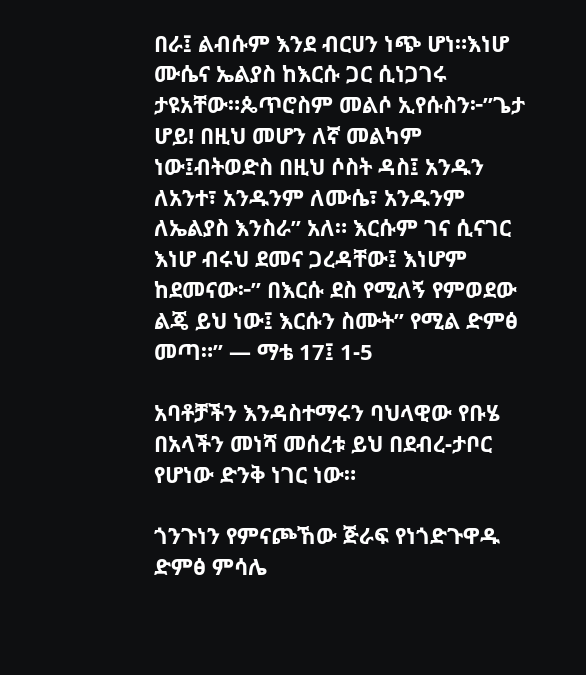በራ፤ ልብሱም እንደ ብርሀን ነጭ ሆነ።እነሆ ሙሴና ኤልያስ ከእርሱ ጋር ሲነጋገሩ ታዩአቸው።ጴጥሮስም መልሶ ኢየሱስን፦”ጌታ ሆይ! በዚህ መሆን ለኛ መልካም ነው፤ብትወድስ በዚህ ሶስት ዳስ፤ አንዱን ለአንተ፣ አንዱንም ለሙሴ፣ አንዱንም ለኤልያስ እንስራ” አለ። እርሱም ገና ሲናገር እነሆ ብሩህ ደመና ጋረዳቸው፤ እነሆም ከደመናው፦” በእርሱ ደስ የሚለኝ የምወደው ልጄ ይህ ነው፤ እርሱን ስሙት” የሚል ድምፅ መጣ።” — ማቴ 17፤ 1-5

አባቶቻችን እንዳስተማሩን ባህላዊው የቡሄ በአላችን መነሻ መሰረቱ ይህ በደብረ-ታቦር የሆነው ድንቅ ነገር ነው።

ጎንጉነን የምናጮኸው ጅራፍ የነጎድጉዋዱ ድምፅ ምሳሌ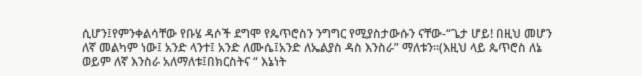ሲሆን፤የምንቀልሳቸው የቡሄ ዳሶች ደግሞ የጴጥሮስን ንግግር የሚያስታውሱን ናቸው-“ጌታ ሆይ! በዚህ መሆን ለኛ መልካም ነው፤ አንድ ላንተ፤ አንድ ለሙሴ፤አንድ ለኤልያስ ዳስ እንስራ” ማለቱን።(እዚህ ላይ ጴጥሮስ ለኔ ወይም ለኛ እንስራ አለማለቱ፤በክርስትና “ እኔነት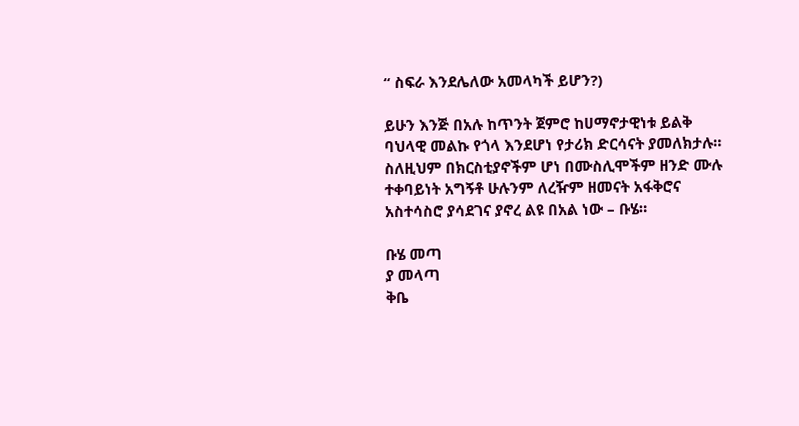“ ስፍራ እንደሌለው አመላካች ይሆን?)

ይሁን እንጅ በአሉ ከጥንት ጀምሮ ከሀማኖታዊነቱ ይልቅ ባህላዊ መልኩ የጎላ እንደሆነ የታሪክ ድርሳናት ያመለክታሉ። ስለዚህም በክርስቲያኖችም ሆነ በሙስሊሞችም ዘንድ ሙሉ ተቀባይነት አግኝቶ ሁሉንም ለረዥም ዘመናት አፋቅሮና አስተሳስሮ ያሳደገና ያኖረ ልዩ በአል ነው – ቡሄ።

ቡሄ መጣ
ያ መላጣ
ቅቤ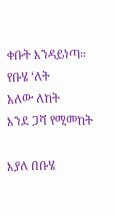ቀቡት እንዳይነጣ።
የቡሄ ‘ለት
አለው ለከት
እንደ ጋሻ የሚመከት

እያለ በቡሄ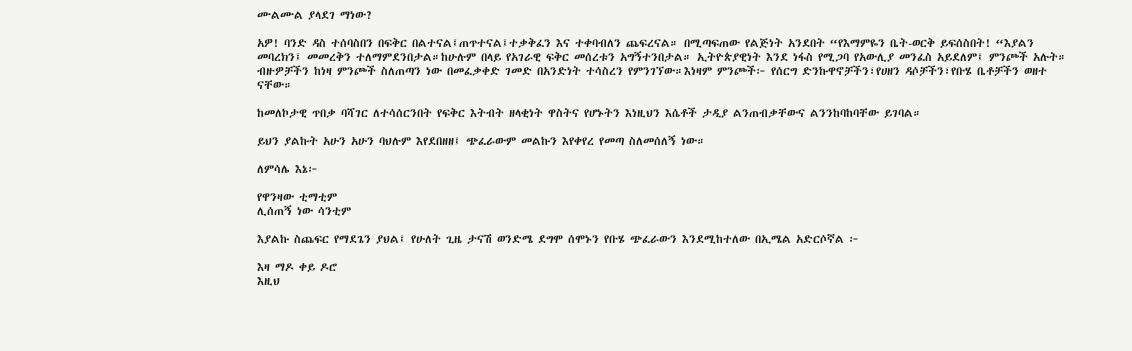ሙልሙል ያላደገ ማነው?

አዎ! ባንድ ዳስ ተሰባስበን በፍቅር በልተናል፤ጠጥተናል፤ተቃቅፈን እና ተቀባብለን ጨፍረናል። በሚጣፍጠው የልጅነት አንደበት “የእማምዬን ቤት-ወርቅ ይፍሰስበት! “እያልን መባረክን፤ መመረቅን ተለማምደንበታል።ከሁሉም በላይ የአገራዊ ፍቅር መሰረቱን አግኝተንበታል። ኢትዮጵያዊነት እንደ ነፋስ የሚጋባ የአውሊያ መንፈስ አይደለም፤ ምንጮች አሉት። ብዙዎቻችን ከነዛ ምንጮች ስለጠጣን ነው በመፈቃቀድ ገመድ በአንድነት ተሳስረን የምንገኘው።እነዛም ምንጮች፦ የሰርግ ድንኩዋኖቻችን፣የሀዘን ዳሶቻችን፣የቡሄ ቤቶቻችን ወዘተ ናቸው።

ከመለኮታዊ ጥበቃ ባሻገር ለተሳሰርንበት የፍቅር እትብት ዘላቂነት ዋስትና የሆኑትን እነዚህን እሴቶች ታዲያ ልንጠብቃቸውና ልንንከባከባቸው ይገባል።

ይህን ያልኩት አሁን አሁን ባህሉም እየደበዘዘ፤ ጭፈራውም መልኩን እየቀየረ የመጣ ስለመሰለኝ ነው።

ለምሳሌ እኔ፦

የዋንዛው ቲማቲም
ሊሰጠኝ ነው ሳንቲም

እያልኩ ስጨፍር የማደጌን ያህል፤ የሁለት ጊዜ ታናሽ ወንድሜ ደግሞ ሰሞኑን የቡሄ ጭፈራውን እንደሚከተለው በኢሜል አድርሶኛል ፦

እዛ ማዶ ቀይ ዶሮ
እዚህ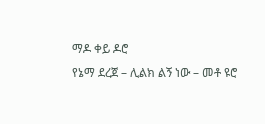ማዶ ቀይ ዶሮ
የኔማ ደረጀ – ሊልክ ልኝ ነው – መቶ ዩሮ